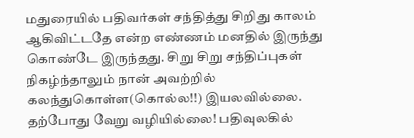மதுரையில் பதிவர்கள் சந்தித்து சிறிது காலம் ஆகிவிட்டதே என்ற எண்ணம் மனதில் இருந்து கொண்டே இருந்தது. சிறு சிறு சந்திப்புகள் நிகழ்ந்தாலும் நான் அவற்றில்
கலந்துகொள்ள(கொல்ல!!) இயலவில்லை.
தற்போது வேறு வழியில்லை! பதிவுலகில்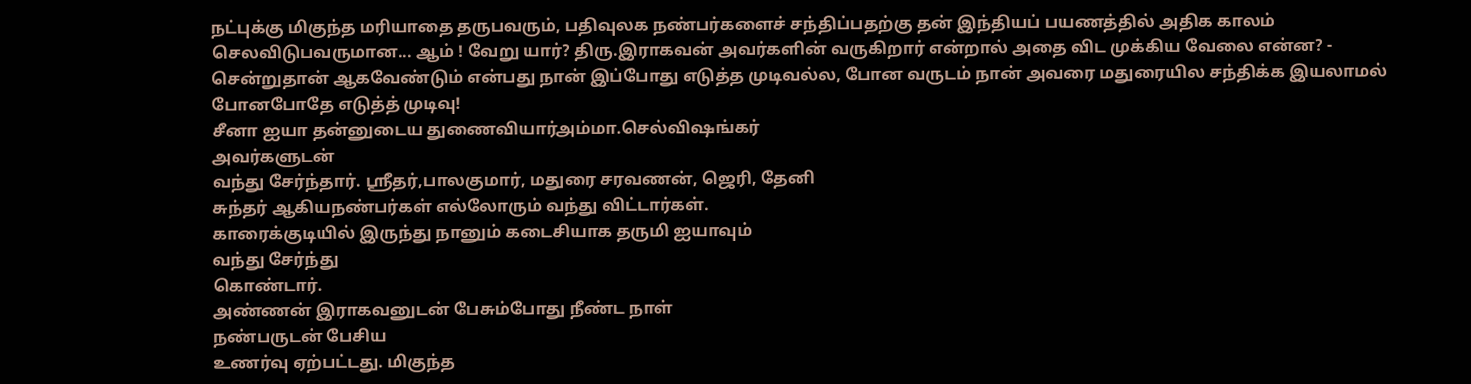நட்புக்கு மிகுந்த மரியாதை தருபவரும், பதிவுலக நண்பர்களைச் சந்திப்பதற்கு தன் இந்தியப் பயணத்தில் அதிக காலம் செலவிடுபவருமான... ஆம் ! வேறு யார்? திரு.இராகவன் அவர்களின் வருகிறார் என்றால் அதை விட முக்கிய வேலை என்ன? - சென்றுதான் ஆகவேண்டும் என்பது நான் இப்போது எடுத்த முடிவல்ல, போன வருடம் நான் அவரை மதுரையில சந்திக்க இயலாமல் போனபோதே எடுத்த் முடிவு!
சீனா ஐயா தன்னுடைய துணைவியார்அம்மா.செல்விஷங்கர்
அவர்களுடன்
வந்து சேர்ந்தார். ஸ்ரீதர்,பாலகுமார், மதுரை சரவணன், ஜெரி, தேனி
சுந்தர் ஆகியநண்பர்கள் எல்லோரும் வந்து விட்டார்கள்.
காரைக்குடியில் இருந்து நானும் கடைசியாக தருமி ஐயாவும்
வந்து சேர்ந்து
கொண்டார்.
அண்ணன் இராகவனுடன் பேசும்போது நீண்ட நாள்
நண்பருடன் பேசிய
உணர்வு ஏற்பட்டது. மிகுந்த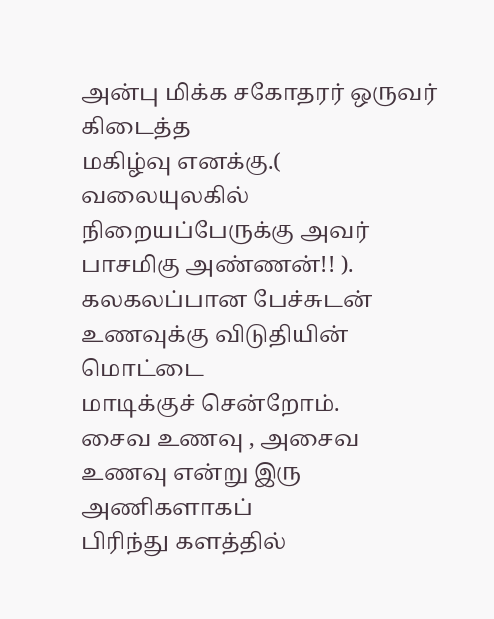அன்பு மிக்க சகோதரர் ஒருவர்
கிடைத்த
மகிழ்வு எனக்கு.( வலையுலகில் நிறையப்பேருக்கு அவர்
பாசமிகு அண்ணன்!! ).
கலகலப்பான பேச்சுடன் உணவுக்கு விடுதியின் மொட்டை
மாடிக்குச் சென்றோம்.
சைவ உணவு , அசைவ உணவு என்று இரு அணிகளாகப்
பிரிந்து களத்தில்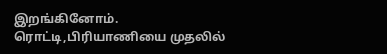இறங்கினோம்.
ரொட்டி,பிரியாணியை முதலில்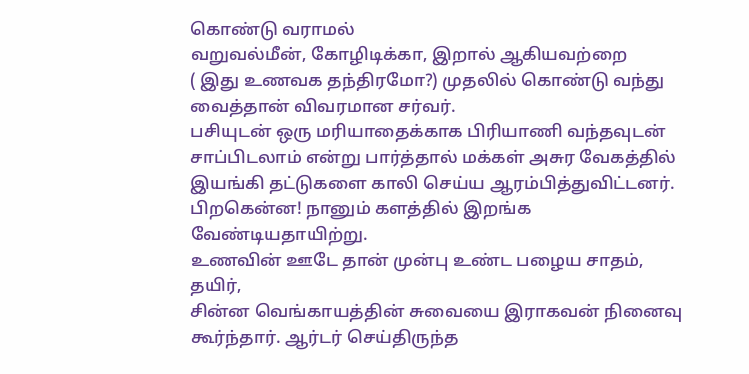கொண்டு வராமல்
வறுவல்மீன், கோழிடிக்கா, இறால் ஆகியவற்றை
( இது உணவக தந்திரமோ?) முதலில் கொண்டு வந்து
வைத்தான் விவரமான சர்வர்.
பசியுடன் ஒரு மரியாதைக்காக பிரியாணி வந்தவுடன்
சாப்பிடலாம் என்று பார்த்தால் மக்கள் அசுர வேகத்தில்
இயங்கி தட்டுகளை காலி செய்ய ஆரம்பித்துவிட்டனர்.
பிறகென்ன! நானும் களத்தில் இறங்க
வேண்டியதாயிற்று.
உணவின் ஊடே தான் முன்பு உண்ட பழைய சாதம், தயிர்,
சின்ன வெங்காயத்தின் சுவையை இராகவன் நினைவு
கூர்ந்தார். ஆர்டர் செய்திருந்த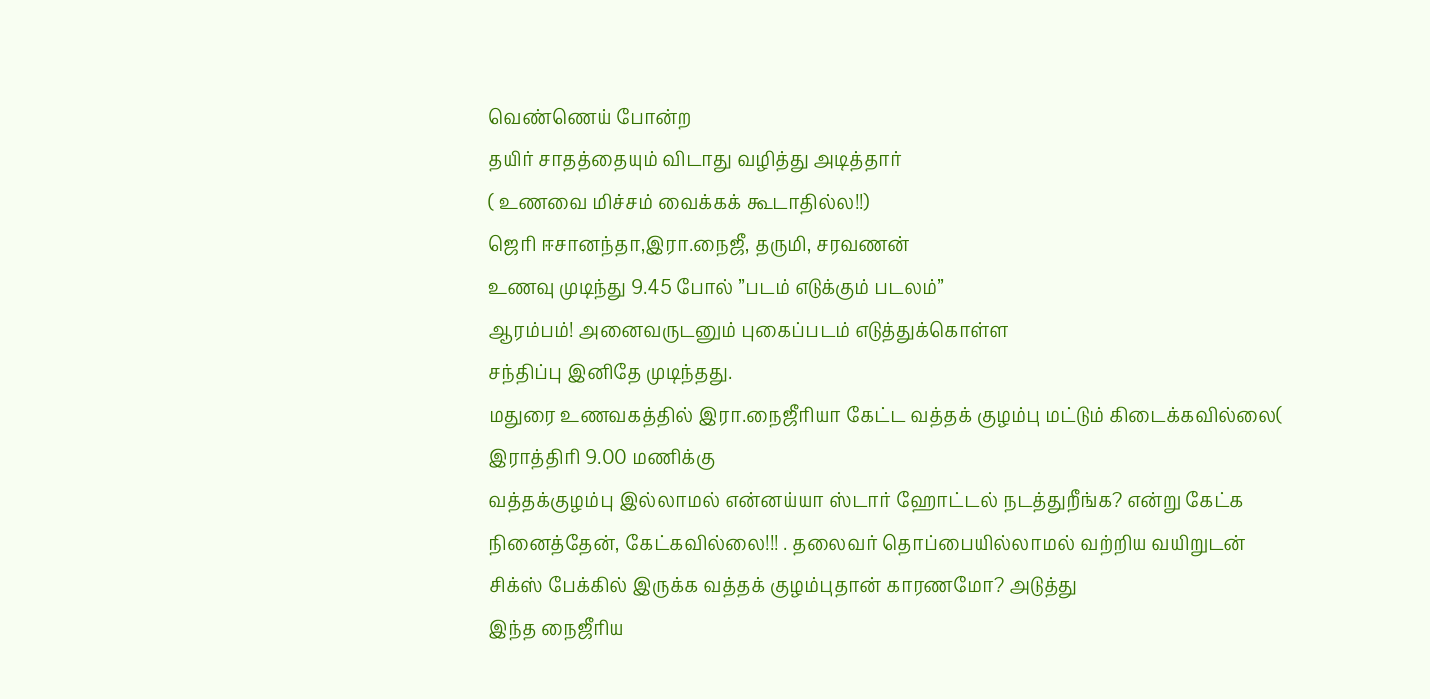வெண்ணெய் போன்ற
தயிர் சாதத்தையும் விடாது வழித்து அடித்தார்
( உணவை மிச்சம் வைக்கக் கூடாதில்ல!!)
ஜெரி ஈசானந்தா,இரா.நைஜீ, தருமி, சரவணன்
உணவு முடிந்து 9.45 போல் ”படம் எடுக்கும் படலம்”
ஆரம்பம்! அனைவருடனும் புகைப்படம் எடுத்துக்கொள்ள
சந்திப்பு இனிதே முடிந்தது.
மதுரை உணவகத்தில் இரா.நைஜீரியா கேட்ட வத்தக் குழம்பு மட்டும் கிடைக்கவில்லை( இராத்திரி 9.00 மணிக்கு
வத்தக்குழம்பு இல்லாமல் என்னய்யா ஸ்டார் ஹோட்டல் நடத்துறீங்க? என்று கேட்க நினைத்தேன், கேட்கவில்லை!!! . தலைவர் தொப்பையில்லாமல் வற்றிய வயிறுடன் சிக்ஸ் பேக்கில் இருக்க வத்தக் குழம்புதான் காரணமோ? அடுத்து
இந்த நைஜீரிய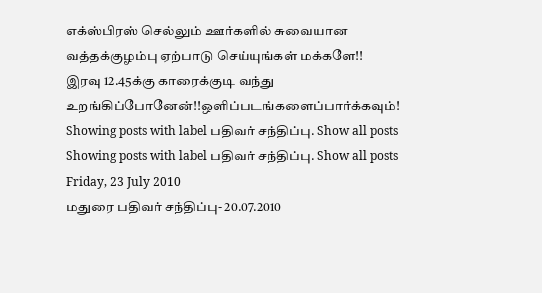எக்ஸ்பிரஸ் செல்லும் ஊர்களில் சுவையான வத்தக்குழம்பு ஏற்பாடு செய்யுங்கள் மக்களே!!
இரவு 12.45க்கு காரைக்குடி வந்து உறங்கிப்போனேன்!!ஒளிப்படங்களைப்பார்க்கவும்!
Showing posts with label பதிவர் சந்திப்பு. Show all posts
Showing posts with label பதிவர் சந்திப்பு. Show all posts
Friday, 23 July 2010
மதுரை பதிவர் சந்திப்பு- 20.07.2010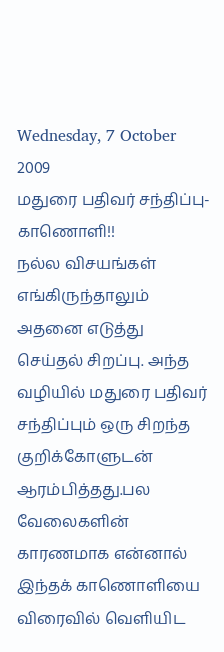Wednesday, 7 October 2009
மதுரை பதிவர் சந்திப்பு-காணொளி!!
நல்ல விசயங்கள் எங்கிருந்தாலும் அதனை எடுத்து செய்தல் சிறப்பு. அந்த வழியில் மதுரை பதிவர் சந்திப்பும் ஒரு சிறந்த குறிக்கோளுடன் ஆரம்பித்தது.பல வேலைகளின் காரணமாக என்னால் இந்தக் காணொளியை விரைவில் வெளியிட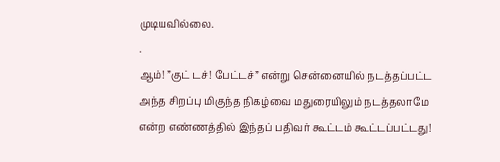முடியவில்லை.
.
ஆம்! ”குட் டச்! பேட்டச்” என்று சென்னையில் நடத்தப்பட்ட அந்த சிறப்பு மிகுந்த நிகழ்வை மதுரையிலும் நடத்தலாமே என்ற எண்ணத்தில் இந்தப் பதிவர் கூட்டம் கூட்டப்பட்டது!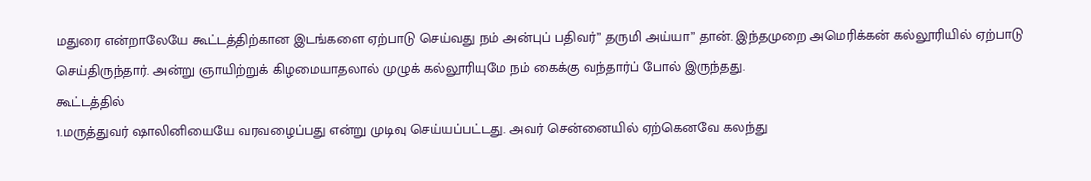மதுரை என்றாலேயே கூட்டத்திற்கான இடங்களை ஏற்பாடு செய்வது நம் அன்புப் பதிவர்” தருமி அய்யா” தான். இந்தமுறை அமெரிக்கன் கல்லூரியில் ஏற்பாடு செய்திருந்தார். அன்று ஞாயிற்றுக் கிழமையாதலால் முழுக் கல்லூரியுமே நம் கைக்கு வந்தார்ப் போல் இருந்தது.
கூட்டத்தில்
1.மருத்துவர் ஷாலினியையே வரவழைப்பது என்று முடிவு செய்யப்பட்டது. அவர் சென்னையில் ஏற்கெனவே கலந்து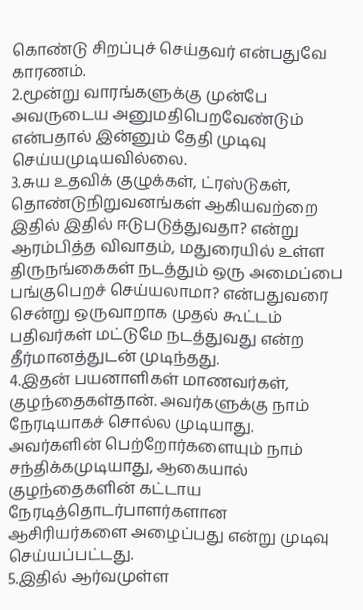கொண்டு சிறப்புச் செய்தவர் என்பதுவே காரணம்.
2.மூன்று வாரங்களுக்கு முன்பே அவருடைய அனுமதிபெறவேண்டும் என்பதால் இன்னும் தேதி முடிவு செய்யமுடியவில்லை.
3.சுய உதவிக் குழுக்கள், ட்ரஸ்டுகள், தொண்டுநிறுவனங்கள் ஆகியவற்றை இதில் இதில் ஈடுபடுத்துவதா? என்று ஆரம்பித்த விவாதம், மதுரையில் உள்ள திருநங்கைகள் நடத்தும் ஒரு அமைப்பை பங்குபெறச் செய்யலாமா? என்பதுவரை சென்று ஒருவாறாக முதல் கூட்டம் பதிவர்கள் மட்டுமே நடத்துவது என்ற தீர்மானத்துடன் முடிந்தது.
4.இதன் பயனாளிகள் மாணவர்கள், குழந்தைகள்தான். அவர்களுக்கு நாம் நேரடியாகச் சொல்ல முடியாது. அவர்களின் பெற்றோர்களையும் நாம் சந்திக்கமுடியாது, ஆகையால் குழந்தைகளின் கட்டாய நேரடித்தொடர்பாளர்களான ஆசிரியர்களை அழைப்பது என்று முடிவு செய்யப்பட்டது.
5.இதில் ஆர்வமுள்ள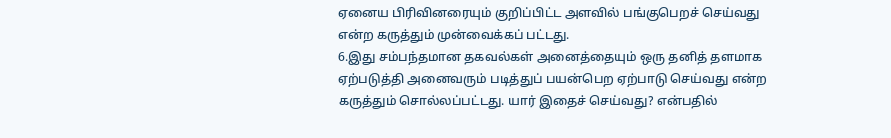ஏனைய பிரிவினரையும் குறிப்பிட்ட அளவில் பங்குபெறச் செய்வது என்ற கருத்தும் முன்வைக்கப் பட்டது.
6.இது சம்பந்தமான தகவல்கள் அனைத்தையும் ஒரு தனித் தளமாக ஏற்படுத்தி அனைவரும் படித்துப் பயன்பெற ஏற்பாடு செய்வது என்ற கருத்தும் சொல்லப்பட்டது. யார் இதைச் செய்வது? என்பதில்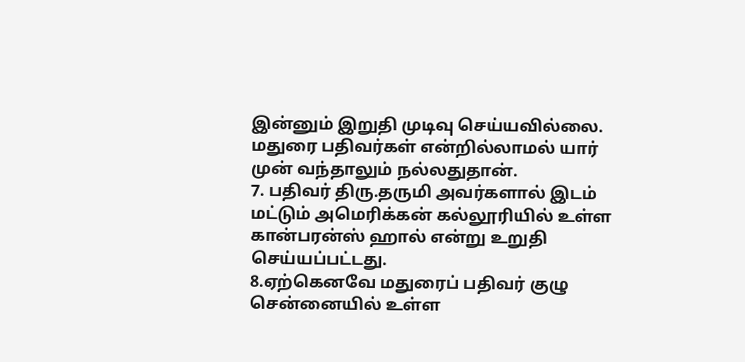இன்னும் இறுதி முடிவு செய்யவில்லை. மதுரை பதிவர்கள் என்றில்லாமல் யார் முன் வந்தாலும் நல்லதுதான்.
7. பதிவர் திரு.தருமி அவர்களால் இடம் மட்டும் அமெரிக்கன் கல்லூரியில் உள்ள கான்பரன்ஸ் ஹால் என்று உறுதி செய்யப்பட்டது.
8.ஏற்கெனவே மதுரைப் பதிவர் குழு சென்னையில் உள்ள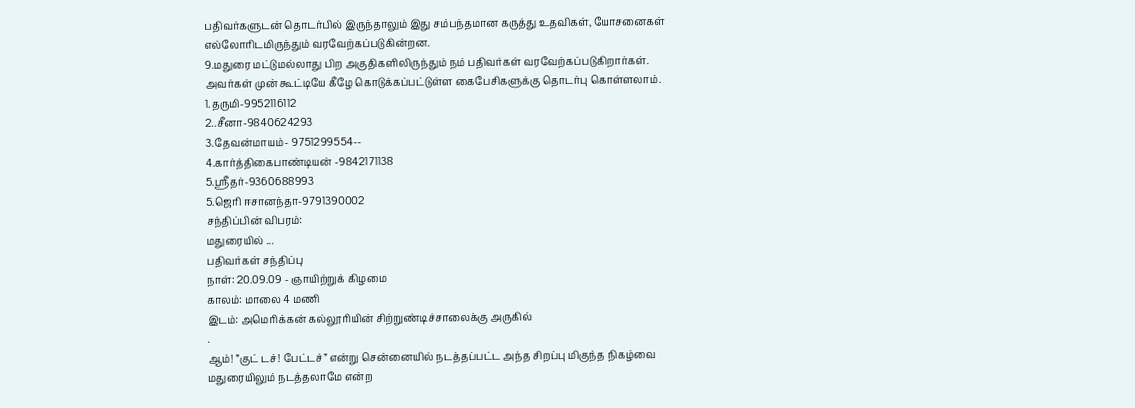பதிவர்களுடன் தொடர்பில் இருந்தாலும் இது சம்பந்தமான கருத்து உதவிகள், யோசனைகள் எல்லோரிடமிருந்தும் வரவேற்கப்படுகின்றன.
9.மதுரை மட்டுமல்லாது பிற அகுதிகளிலிருந்தும் நம் பதிவர்கள் வரவேற்கப்படுகிறார்கள். அவர்கள் முன் கூட்டியே கீழே கொடுக்கப்பட்டுள்ள கைபேசிகளுக்கு தொடர்பு கொள்ளலாம்.
1.தருமி-9952116112
2..சீனா-9840624293
3.தேவன்மாயம்- 9751299554--
4.கார்த்திகைபாண்டியன் -9842171138
5.ஸ்ரீதர்-9360688993
5.ஜெரி ஈசானந்தா-9791390002
சந்திப்பின் விபரம்:
மதுரையில் ...
பதிவர்கள் சந்திப்பு
நாள்: 20.09.09 - ஞாயிற்றுக் கிழமை
காலம்: மாலை 4 மணி
இடம்: அமெரிக்கன் கல்லூரியின் சிற்றுண்டிச்சாலைக்கு அருகில்
.
ஆம்! ”குட் டச்! பேட்டச்” என்று சென்னையில் நடத்தப்பட்ட அந்த சிறப்பு மிகுந்த நிகழ்வை மதுரையிலும் நடத்தலாமே என்ற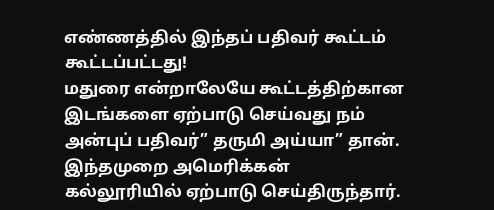எண்ணத்தில் இந்தப் பதிவர் கூட்டம் கூட்டப்பட்டது!
மதுரை என்றாலேயே கூட்டத்திற்கான இடங்களை ஏற்பாடு செய்வது நம் அன்புப் பதிவர்” தருமி அய்யா” தான். இந்தமுறை அமெரிக்கன் கல்லூரியில் ஏற்பாடு செய்திருந்தார்.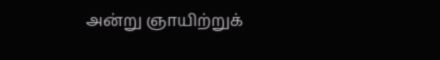அன்று ஞாயிற்றுக்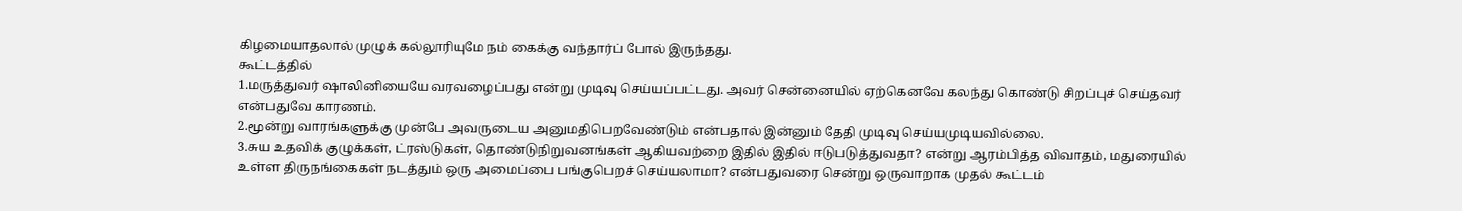கிழமையாதலால் முழுக் கல்லூரியுமே நம் கைக்கு வந்தார்ப் போல் இருந்தது.
கூட்டத்தில்
1.மருத்துவர் ஷாலினியையே வரவழைப்பது என்று முடிவு செய்யப்பட்டது. அவர் சென்னையில் ஏற்கெனவே கலந்து கொண்டு சிறப்புச் செய்தவர் என்பதுவே காரணம்.
2.மூன்று வாரங்களுக்கு முன்பே அவருடைய அனுமதிபெறவேண்டும் என்பதால் இன்னும் தேதி முடிவு செய்யமுடியவில்லை.
3.சுய உதவிக் குழுக்கள், ட்ரஸ்டுகள், தொண்டுநிறுவனங்கள் ஆகியவற்றை இதில் இதில் ஈடுபடுத்துவதா? என்று ஆரம்பித்த விவாதம், மதுரையில் உள்ள திருநங்கைகள் நடத்தும் ஒரு அமைப்பை பங்குபெறச் செய்யலாமா? என்பதுவரை சென்று ஒருவாறாக முதல் கூட்டம்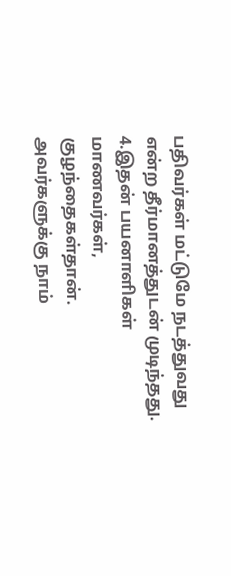பதிவர்கள் மட்டுமே நடத்துவது என்ற தீர்மானத்துடன் முடிந்தது.
4.இதன் பயனாளிகள் மாணவர்கள், குழந்தைகள்தான். அவர்களுக்கு நாம்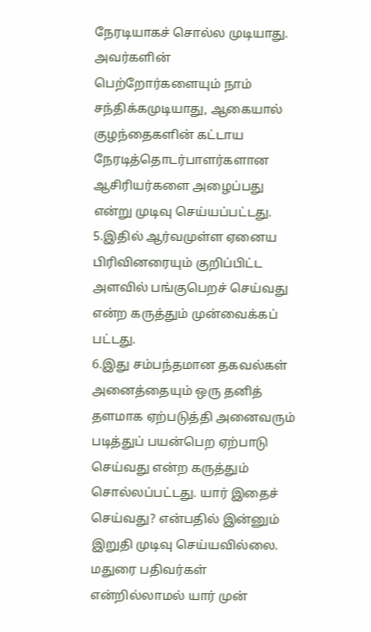நேரடியாகச் சொல்ல முடியாது. அவர்களின் பெற்றோர்களையும் நாம் சந்திக்கமுடியாது, ஆகையால் குழந்தைகளின் கட்டாய நேரடித்தொடர்பாளர்களான ஆசிரியர்களை அழைப்பது என்று முடிவு செய்யப்பட்டது.
5.இதில் ஆர்வமுள்ள ஏனைய பிரிவினரையும் குறிப்பிட்ட அளவில் பங்குபெறச் செய்வது என்ற கருத்தும் முன்வைக்கப் பட்டது.
6.இது சம்பந்தமான தகவல்கள் அனைத்தையும் ஒரு தனித் தளமாக ஏற்படுத்தி அனைவரும் படித்துப் பயன்பெற ஏற்பாடு செய்வது என்ற கருத்தும் சொல்லப்பட்டது. யார் இதைச் செய்வது? என்பதில் இன்னும் இறுதி முடிவு செய்யவில்லை. மதுரை பதிவர்கள் என்றில்லாமல் யார் முன்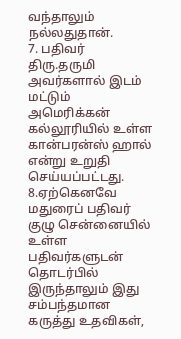வந்தாலும் நல்லதுதான்.
7. பதிவர் திரு.தருமி அவர்களால் இடம் மட்டும் அமெரிக்கன் கல்லூரியில் உள்ள கான்பரன்ஸ் ஹால் என்று உறுதி செய்யப்பட்டது.
8.ஏற்கெனவே மதுரைப் பதிவர் குழு சென்னையில் உள்ள பதிவர்களுடன் தொடர்பில் இருந்தாலும் இது சம்பந்தமான கருத்து உதவிகள்,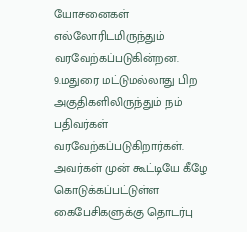யோசனைகள் எல்லோரிடமிருந்தும் வரவேற்கப்படுகின்றன.
9.மதுரை மட்டுமல்லாது பிற அகுதிகளிலிருந்தும் நம் பதிவர்கள் வரவேற்கப்படுகிறார்கள். அவர்கள் முன் கூட்டியே கீழே கொடுக்கப்பட்டுள்ள கைபேசிகளுக்கு தொடர்பு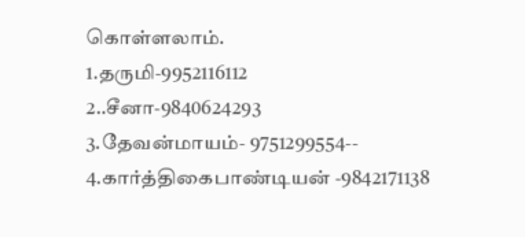கொள்ளலாம்.
1.தருமி-9952116112
2..சீனா-9840624293
3.தேவன்மாயம்- 9751299554--
4.கார்த்திகைபாண்டியன் -9842171138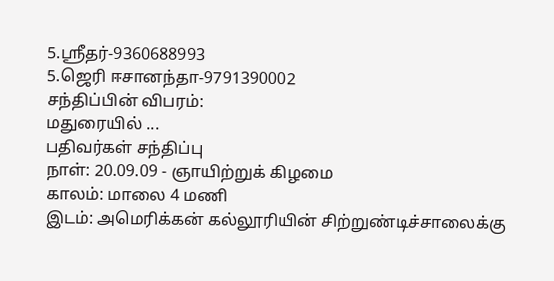5.ஸ்ரீதர்-9360688993
5.ஜெரி ஈசானந்தா-9791390002
சந்திப்பின் விபரம்:
மதுரையில் ...
பதிவர்கள் சந்திப்பு
நாள்: 20.09.09 - ஞாயிற்றுக் கிழமை
காலம்: மாலை 4 மணி
இடம்: அமெரிக்கன் கல்லூரியின் சிற்றுண்டிச்சாலைக்கு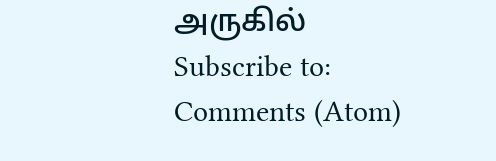அருகில்
Subscribe to:
Comments (Atom)